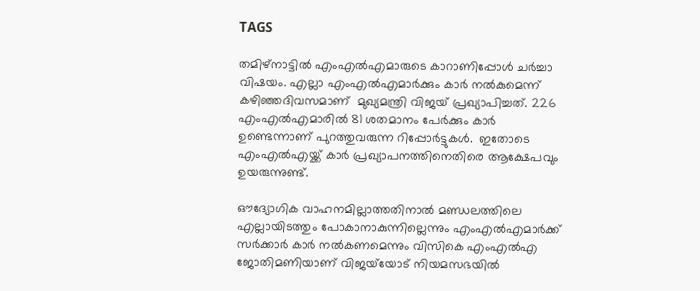TAGS

തമിഴ്‌നാട്ടില്‍ എംഎല്‍എമാരുടെ കാറാണിപ്പോള്‍ ചര്‍ച്ചാ വിഷയം. എല്ലാ എംഎല്‍എമാര്‍ക്കും കാര്‍ നല്‍കുമെന്ന് കഴിഞ്ഞദിവസമാണ്  മുഖ്യമന്ത്രി വിജയ് പ്രഖ്യാപിച്ചത്. 226 എംഎല്‍എമാരില്‍ 81 ശതമാനം പേര്‍ക്കും കാര്‍ ഉണ്ടെന്നാണ് പുറത്തുവരുന്ന റിപ്പോര്‍ട്ടുകള്‍.  ഇതോടെ എംഎല്‍എയ്ക്ക് കാര്‍ പ്രഖ്യാപനത്തിനെതിരെ ആക്ഷേപവും ഉയരുന്നുണ്ട്.

ഔദ്യോഗിക വാഹനമില്ലാത്തതിനാല്‍ മണ്ഡലത്തിലെ എല്ലായിടത്തും പോകാനാകുന്നില്ലെന്നും എംഎല്‍എമാര്‍ക്ക് സര്‍ക്കാര്‍ കാര്‍ നല്‍കണമെന്നും വിസികെ എംഎല്‍എ ജോതിമണിയാണ് വിജയ്‌യോട് നിയമസഭയില്‍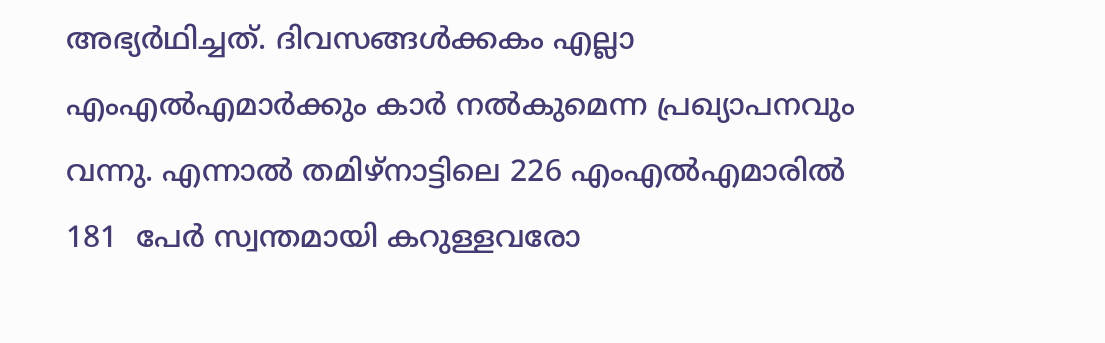അഭ്യര്‍ഥിച്ചത്. ദിവസങ്ങള്‍ക്കകം എല്ലാ എംഎല്‍എമാര്‍ക്കും കാര്‍ നല്‍കുമെന്ന പ്രഖ്യാപനവും വന്നു. എന്നാല്‍ തമിഴ്‌നാട്ടിലെ 226 എംഎല്‍എമാരില്‍   181  പേര്‍ സ്വന്തമായി കറുള്ളവരോ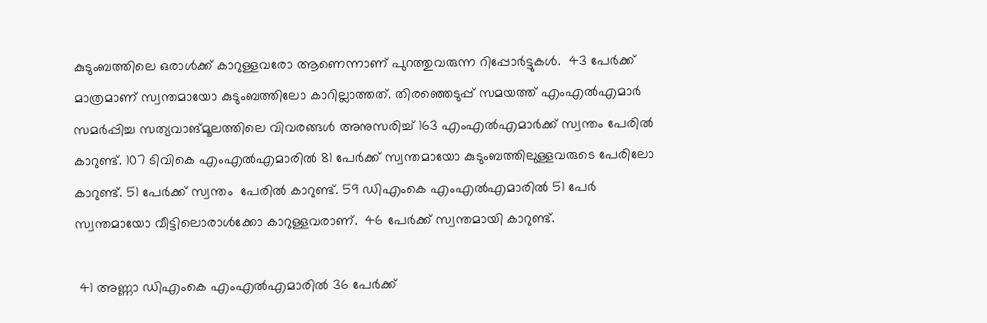കുടുംബത്തിലെ ഒരാള്‍ക്ക് കാറുള്ളവരോ ആണെന്നാണ് പുറത്തുവരുന്ന റിപ്പോര്‍ട്ടുകള്‍.  43 പേര്‍ക്ക് മാത്രമാണ് സ്വന്തമായോ കുടുംബത്തിലോ കാറില്ലാത്തത്. തിരഞ്ഞെടുപ്പ് സമയത്ത് എംഎല്‍എമാര്‍ സമര്‍പ്പിച്ച സത്യവാങ്മൂലത്തിലെ വിവരങ്ങള്‍ അനുസരിച്ച് 163 എംഎല്‍എമാര്‍ക്ക് സ്വന്തം പേരില്‍ കാറുണ്ട്. 107 ടിവികെ എംഎല്‍എമാരില്‍ 81 പേര്‍ക്ക് സ്വന്തമായോ കുടുംബത്തിലുള്ളവരുടെ പേരിലോ കാറുണ്ട്. 51 പേര്‍ക്ക് സ്വന്തം  പേരില്‍ കാറുണ്ട്. 59 ഡിഎംകെ എംഎല്‍എമാരില്‍ 51 പേര്‍ സ്വന്തമായോ വീട്ടിലൊരാള്‍ക്കോ കാറുള്ളവരാണ്.  46 പേര്‍ക്ക് സ്വന്തമായി കാറുണ്ട്.

 41 അണ്ണാ ഡിഎംകെ എംഎല്‍എമാരില്‍ 36 പേര്‍ക്ക്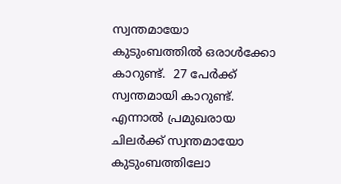സ്വന്തമായോ കുടുംബത്തില്‍ ഒരാള്‍ക്കോ കാറുണ്ട്.  27 പേര്‍ക്ക് സ്വന്തമായി കാറുണ്ട്.  എന്നാല്‍ പ്രമുഖരായ ചിലര്‍ക്ക് സ്വന്തമായോ കുടുംബത്തിലോ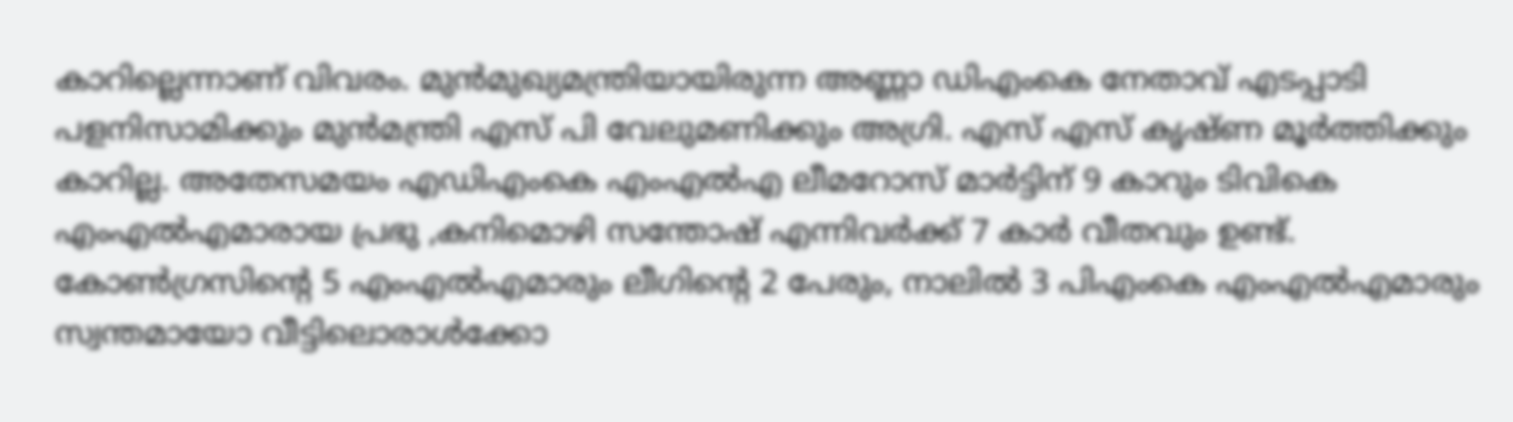കാറില്ലെന്നാണ് വിവരം. മുന്‍മുഖ്യമന്ത്രിയായിരുന്ന അണ്ണാ ഡിഎംകെ നേതാവ് എടപ്പാടി പളനിസാമിക്കും മുന്‍മന്ത്രി എസ് പി വേലുമണിക്കും അഗ്രി. എസ് എസ് കൃഷ്ണ മൂര്‍ത്തിക്കും കാറില്ല. അതേസമയം എഡിഎംകെ എംഎല്‍എ ലീമറോസ് മാര്‍ട്ടിന് 9 കാറും ടിവികെ എംഎല്‍എമാരായ പ്രഭു ,കനിമൊഴി സന്തോഷ് എന്നിവര്‍ക്ക് 7 കാര്‍ വീതവും ഉണ്ട്. കോണ്‍ഗ്രസിന്റെ 5 എംഎല്‍എമാരും ലീഗിന്റെ 2 പേരും, നാലില്‍ 3 പിഎംകെ എംഎല്‍എമാരും സ്വന്തമായോ വീട്ടിലൊരാള്‍ക്കോ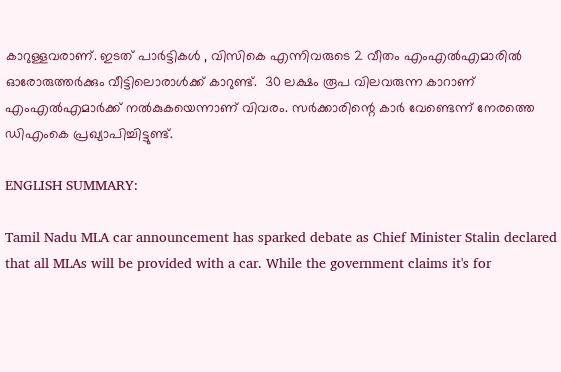കാറുള്ളവരാണ്. ഇടത് പാര്‍ട്ടികള്‍ , വിസികെ എന്നിവരുടെ 2 വീതം എംഎല്‍എമാരില്‍ ഓരോരുത്തര്‍ക്കും വീട്ടിലൊരാള്‍ക്ക് കാറുണ്ട്.  30 ലക്ഷം രൂപ വിലവരുന്ന കാറാണ് എംഎല്‍എമാര്‍ക്ക് നല്‍കുകയെന്നാണ് വിവരം. സര്‍ക്കാരിന്റെ കാര്‍ വേണ്ടെന്ന് നേരത്തെ ഡിഎംകെ പ്രഖ്യാപിച്ചിട്ടുണ്ട്.

ENGLISH SUMMARY:

Tamil Nadu MLA car announcement has sparked debate as Chief Minister Stalin declared that all MLAs will be provided with a car. While the government claims it's for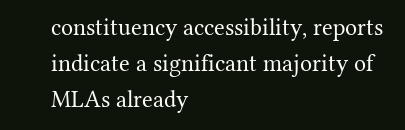constituency accessibility, reports indicate a significant majority of MLAs already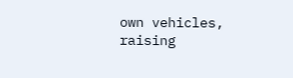own vehicles, raising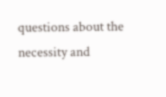questions about the necessity and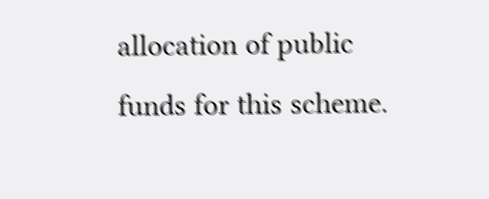allocation of public funds for this scheme.